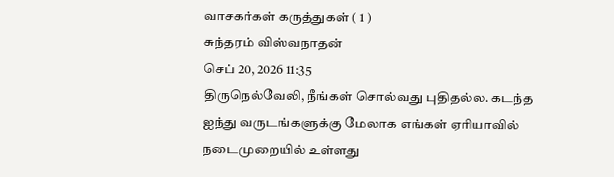வாசகர்கள் கருத்துகள் ( 1 )
சுந்தரம் விஸ்வநாதன்
செப் 20, 2026 11:35
திருநெல்வேலி, நீங்கள் சொல்வது புதிதல்ல. கடந்த ஐந்து வருடங்களுக்கு மேலாக எங்கள் ஏரியாவில் நடைமுறையில் உள்ளது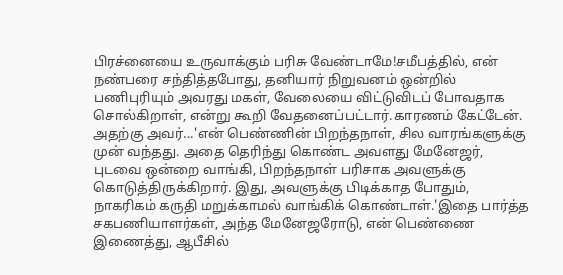பிரச்னையை உருவாக்கும் பரிசு வேண்டாமே!சமீபத்தில், என் நண்பரை சந்தித்தபோது, தனியார் நிறுவனம் ஒன்றில் பணிபுரியும் அவரது மகள், வேலையை விட்டுவிடப் போவதாக சொல்கிறாள், என்று கூறி வேதனைப்பட்டார்.காரணம் கேட்டேன். அதற்கு அவர்...'என் பெண்ணின் பிறந்தநாள், சில வாரங்களுக்கு முன் வந்தது. அதை தெரிந்து கொண்ட அவளது மேனேஜர், புடவை ஒன்றை வாங்கி, பிறந்தநாள் பரிசாக அவளுக்கு கொடுத்திருக்கிறார். இது, அவளுக்கு பிடிக்காத போதும், நாகரிகம் கருதி மறுக்காமல் வாங்கிக் கொண்டாள்.'இதை பார்த்த சகபணியாளர்கள், அந்த மேனேஜரோடு, என் பெண்ணை இணைத்து, ஆபீசில்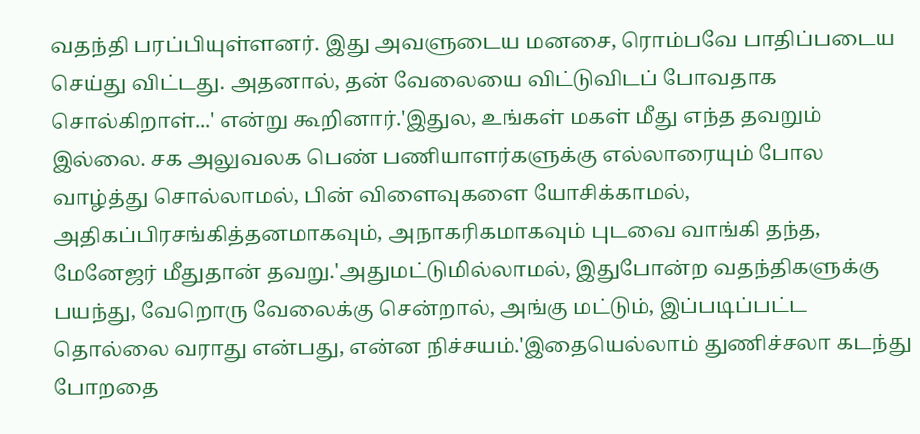வதந்தி பரப்பியுள்ளனர். இது அவளுடைய மனசை, ரொம்பவே பாதிப்படைய செய்து விட்டது. அதனால், தன் வேலையை விட்டுவிடப் போவதாக சொல்கிறாள்...' என்று கூறினார்.'இதுல, உங்கள் மகள் மீது எந்த தவறும் இல்லை. சக அலுவலக பெண் பணியாளர்களுக்கு எல்லாரையும் போல வாழ்த்து சொல்லாமல், பின் விளைவுகளை யோசிக்காமல், அதிகப்பிரசங்கித்தனமாகவும், அநாகரிகமாகவும் புடவை வாங்கி தந்த, மேனேஜர் மீதுதான் தவறு.'அதுமட்டுமில்லாமல், இதுபோன்ற வதந்திகளுக்கு பயந்து, வேறொரு வேலைக்கு சென்றால், அங்கு மட்டும், இப்படிப்பட்ட தொல்லை வராது என்பது, என்ன நிச்சயம்.'இதையெல்லாம் துணிச்சலா கடந்து போறதை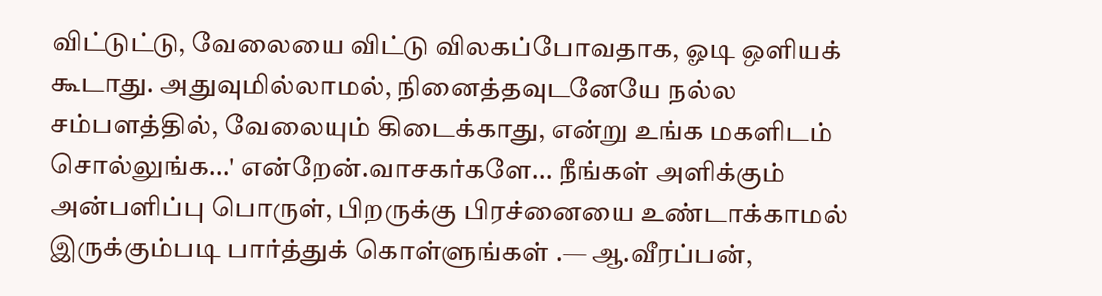விட்டுட்டு, வேலையை விட்டு விலகப்போவதாக, ஓடி ஒளியக் கூடாது. அதுவுமில்லாமல், நினைத்தவுடனேயே நல்ல சம்பளத்தில், வேலையும் கிடைக்காது, என்று உங்க மகளிடம் சொல்லுங்க...' என்றேன்.வாசகர்களே... நீங்கள் அளிக்கும் அன்பளிப்பு பொருள், பிறருக்கு பிரச்னையை உண்டாக்காமல் இருக்கும்படி பார்த்துக் கொள்ளுங்கள் .— ஆ.வீரப்பன்,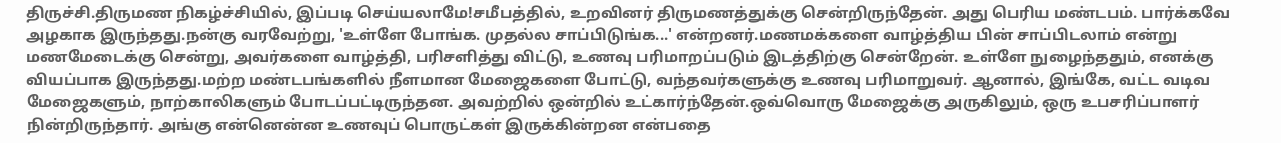திருச்சி.திருமண நிகழ்ச்சியில், இப்படி செய்யலாமே!சமீபத்தில், உறவினர் திருமணத்துக்கு சென்றிருந்தேன். அது பெரிய மண்டபம். பார்க்கவே அழகாக இருந்தது.நன்கு வரவேற்று, 'உள்ளே போங்க. முதல்ல சாப்பிடுங்க...' என்றனர்.மணமக்களை வாழ்த்திய பின் சாப்பிடலாம் என்று மணமேடைக்கு சென்று, அவர்களை வாழ்த்தி, பரிசளித்து விட்டு, உணவு பரிமாறப்படும் இடத்திற்கு சென்றேன். உள்ளே நுழைந்ததும், எனக்கு வியப்பாக இருந்தது.மற்ற மண்டபங்களில் நீளமான மேஜைகளை போட்டு, வந்தவர்களுக்கு உணவு பரிமாறுவர். ஆனால், இங்கே, வட்ட வடிவ மேஜைகளும், நாற்காலிகளும் போடப்பட்டிருந்தன. அவற்றில் ஒன்றில் உட்கார்ந்தேன்.ஒவ்வொரு மேஜைக்கு அருகிலும், ஒரு உபசரிப்பாளர் நின்றிருந்தார். அங்கு என்னென்ன உணவுப் பொருட்கள் இருக்கின்றன என்பதை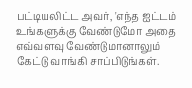பட்டியலிட்ட அவர், 'எந்த ஐட்டம் உங்களுக்கு வேண்டுமோ அதை எவ்வளவு வேண்டுமானாலும் கேட்டு வாங்கி சாப்பிடுங்கள்.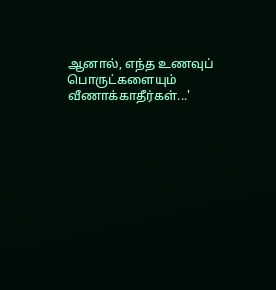ஆனால், எந்த உணவுப் பொருட்களையும் வீணாக்காதீர்கள்...'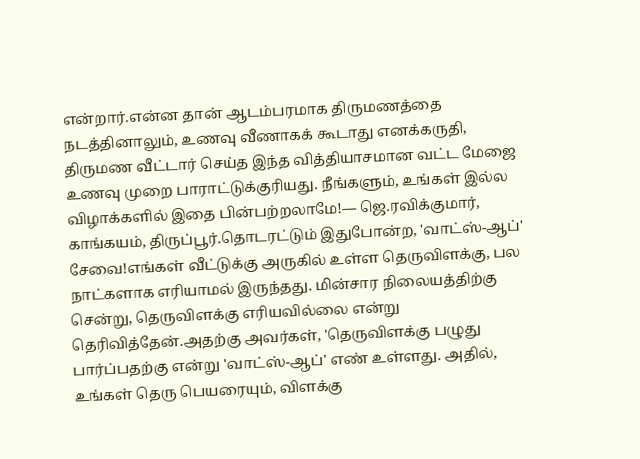என்றார்.என்ன தான் ஆடம்பரமாக திருமணத்தை நடத்தினாலும், உணவு வீணாகக் கூடாது எனக்கருதி, திருமண வீட்டார் செய்த இந்த வித்தியாசமான வட்ட மேஜை உணவு முறை பாராட்டுக்குரியது. நீங்களும், உங்கள் இல்ல விழாக்களில் இதை பின்பற்றலாமே!— ஜெ.ரவிக்குமார், காங்கயம், திருப்பூர்.தொடரட்டும் இதுபோன்ற, 'வாட்ஸ்-ஆப்' சேவை!எங்கள் வீட்டுக்கு அருகில் உள்ள தெருவிளக்கு, பல நாட்களாக எரியாமல் இருந்தது. மின்சார நிலையத்திற்கு சென்று, தெருவிளக்கு எரியவில்லை என்று தெரிவித்தேன்.அதற்கு அவர்கள், 'தெருவிளக்கு பழுது பார்ப்பதற்கு என்று 'வாட்ஸ்-ஆப்' எண் உள்ளது. அதில், உங்கள் தெரு பெயரையும், விளக்கு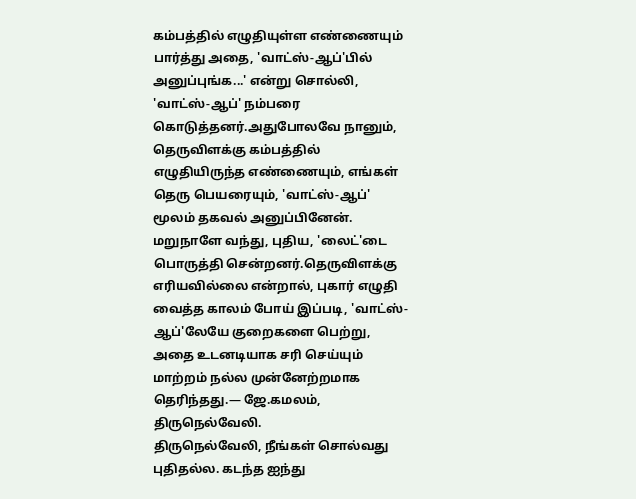கம்பத்தில் எழுதியுள்ள எண்ணையும் பார்த்து அதை, 'வாட்ஸ்-ஆப்'பில் அனுப்புங்க...' என்று சொல்லி, 'வாட்ஸ்-ஆப்' நம்பரை கொடுத்தனர்.அதுபோலவே நானும், தெருவிளக்கு கம்பத்தில் எழுதியிருந்த எண்ணையும், எங்கள் தெரு பெயரையும், 'வாட்ஸ்-ஆப்' மூலம் தகவல் அனுப்பினேன். மறுநாளே வந்து, புதிய, 'லைட்'டை பொருத்தி சென்றனர்.தெருவிளக்கு எரியவில்லை என்றால், புகார் எழுதி வைத்த காலம் போய் இப்படி, 'வாட்ஸ்-ஆப்'லேயே குறைகளை பெற்று, அதை உடனடியாக சரி செய்யும் மாற்றம் நல்ல முன்னேற்றமாக தெரிந்தது.— ஜே.கமலம், திருநெல்வேலி.
திருநெல்வேலி, நீங்கள் சொல்வது புதிதல்ல. கடந்த ஐந்து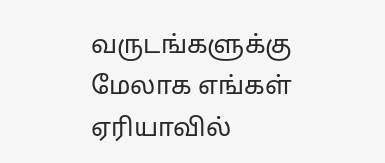வருடங்களுக்கு மேலாக எங்கள் ஏரியாவில்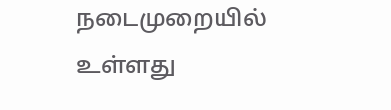நடைமுறையில் உள்ளது